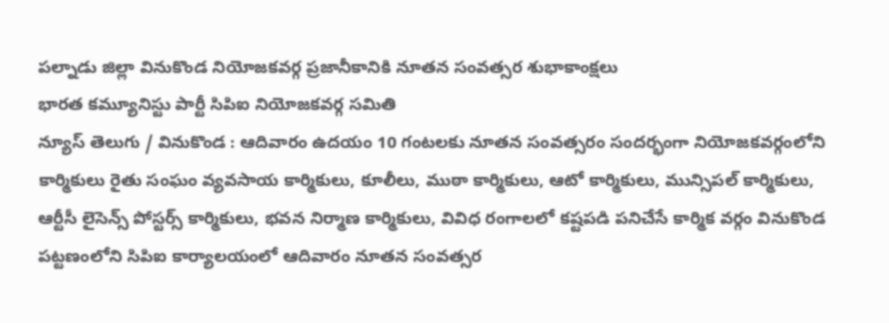పల్నాడు జిల్లా వినుకొండ నియోజకవర్గ ప్రజానీకానికి నూతన సంవత్సర శుభాకాంక్షలు
భారత కమ్యూనిస్టు పార్టీ సిపిఐ నియోజకవర్గ సమితి
న్యూస్ తెలుగు / వినుకొండ : ఆదివారం ఉదయం 10 గంటలకు నూతన సంవత్సరం సందర్భంగా నియోజకవర్గంలోని కార్మికులు రైతు సంఘం వ్యవసాయ కార్మికులు, కూలీలు, ముఠా కార్మికులు, ఆటో కార్మికులు, మున్సిపల్ కార్మికులు, ఆర్టీసీ లైసెన్స్ పోస్టర్స్ కార్మికులు, భవన నిర్మాణ కార్మికులు, వివిధ రంగాలలో కష్టపడి పనిచేసే కార్మిక వర్గం వినుకొండ పట్టణంలోని సిపిఐ కార్యాలయంలో ఆదివారం నూతన సంవత్సర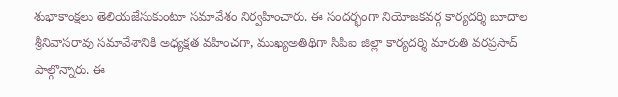శుభాకాంక్షలు తెలియజేసుకుంటూ సమావేశం నిర్వహించారు. ఈ సందర్భంగా నియోజకవర్గ కార్యదర్శి బూదాల శ్రీనివాసరావు సమావేశానికి అధ్యక్షత వహించగా, ముఖ్యఅతిథిగా సిపిఐ జిల్లా కార్యదర్శి మారుతి వరప్రసాద్ పాల్గొన్నారు. ఈ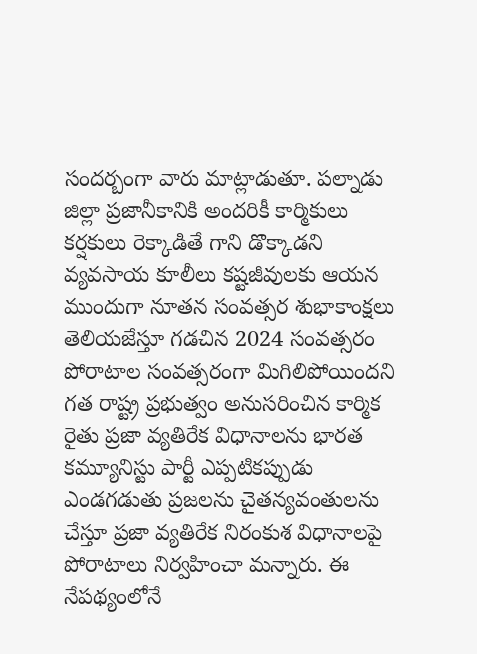సందర్బంగా వారు మాట్లాడుతూ. పల్నాడు జిల్లా ప్రజానీకానికి అందరికీ కార్మికులు కర్షకులు రెక్కాడితే గాని డొక్కాడని వ్యవసాయ కూలీలు కష్టజీవులకు ఆయన ముందుగా నూతన సంవత్సర శుభాకాంక్షలు తెలియజేస్తూ గడచిన 2024 సంవత్సరం పోరాటాల సంవత్సరంగా మిగిలిపోయిందని గత రాష్ట్ర ప్రభుత్వం అనుసరించిన కార్మిక రైతు ప్రజా వ్యతిరేక విధానాలను భారత కమ్యూనిస్టు పార్టీ ఎప్పటికప్పుడు ఎండగడుతు ప్రజలను చైతన్యవంతులను చేస్తూ ప్రజా వ్యతిరేక నిరంకుశ విధానాలపై పోరాటాలు నిర్వహించా మన్నారు. ఈ నేపథ్యంలోనే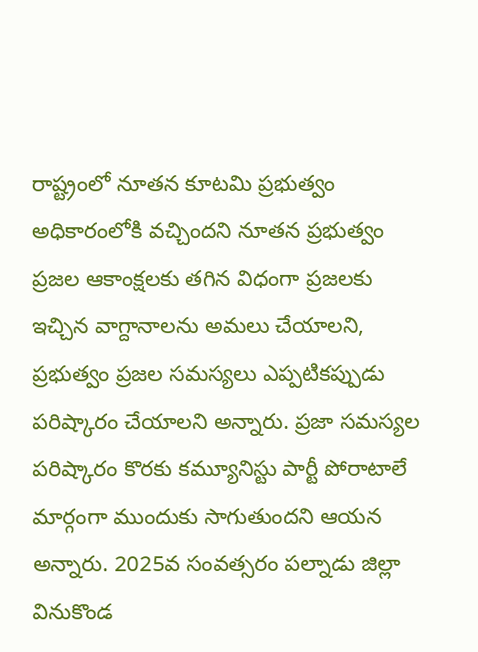రాష్ట్రంలో నూతన కూటమి ప్రభుత్వం అధికారంలోకి వచ్చిందని నూతన ప్రభుత్వం ప్రజల ఆకాంక్షలకు తగిన విధంగా ప్రజలకు ఇచ్చిన వాగ్దానాలను అమలు చేయాలని, ప్రభుత్వం ప్రజల సమస్యలు ఎప్పటికప్పుడు పరిష్కారం చేయాలని అన్నారు. ప్రజా సమస్యల పరిష్కారం కొరకు కమ్యూనిస్టు పార్టీ పోరాటాలే మార్గంగా ముందుకు సాగుతుందని ఆయన అన్నారు. 2025వ సంవత్సరం పల్నాడు జిల్లా వినుకొండ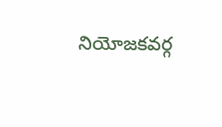నియోజకవర్గ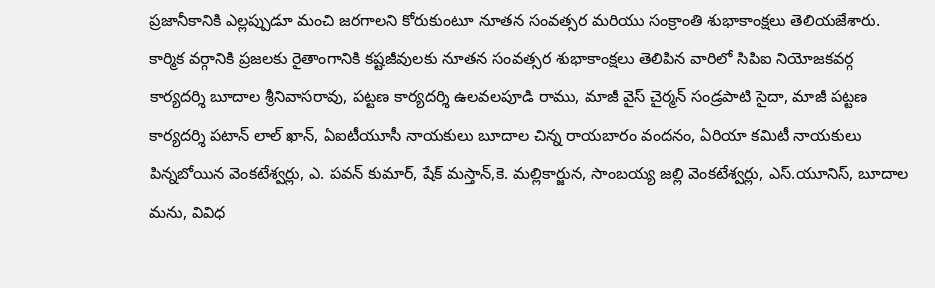ప్రజానీకానికి ఎల్లప్పుడూ మంచి జరగాలని కోరుకుంటూ నూతన సంవత్సర మరియు సంక్రాంతి శుభాకాంక్షలు తెలియజేశారు. కార్మిక వర్గానికి ప్రజలకు రైతాంగానికి కష్టజీవులకు నూతన సంవత్సర శుభాకాంక్షలు తెలిపిన వారిలో సిపిఐ నియోజకవర్గ కార్యదర్శి బూదాల శ్రీనివాసరావు, పట్టణ కార్యదర్శి ఉలవలపూడి రాము, మాజీ వైస్ చైర్మన్ సండ్రపాటి సైదా, మాజీ పట్టణ కార్యదర్శి పటాన్ లాల్ ఖాన్, ఏఐటీయూసీ నాయకులు బూదాల చిన్న రాయబారం వందనం, ఏరియా కమిటీ నాయకులు పిన్నబోయిన వెంకటేశ్వర్లు, ఎ. పవన్ కుమార్, షేక్ మస్తాన్,కె. మల్లికార్జున, సాంబయ్య జల్లి వెంకటేశ్వర్లు, ఎస్.యూనిస్, బూదాల మను, వివిధ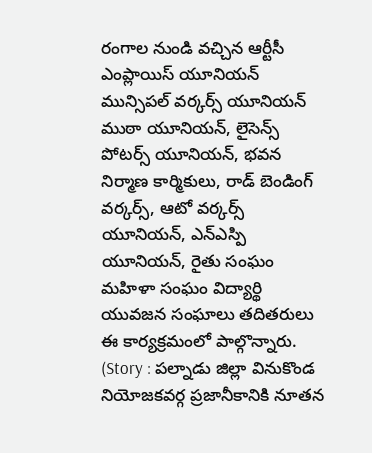రంగాల నుండి వచ్చిన ఆర్టీసీ ఎంప్లాయిస్ యూనియన్ మున్సిపల్ వర్కర్స్ యూనియన్ ముఠా యూనియన్, లైసెన్స్ పోటర్స్ యూనియన్, భవన నిర్మాణ కార్మికులు, రాడ్ బెండింగ్ వర్కర్స్, ఆటో వర్కర్స్ యూనియన్, ఎన్ఎస్పి యూనియన్, రైతు సంఘం మహిళా సంఘం విద్యార్థి యువజన సంఘాలు తదితరులు ఈ కార్యక్రమంలో పాల్గొన్నారు. (Story : పల్నాడు జిల్లా వినుకొండ నియోజకవర్గ ప్రజానీకానికి నూతన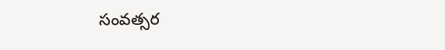సంవత్సర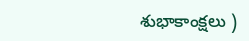శుభాకాంక్షలు )